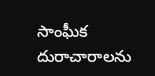సాంఘీక దురాచారాలను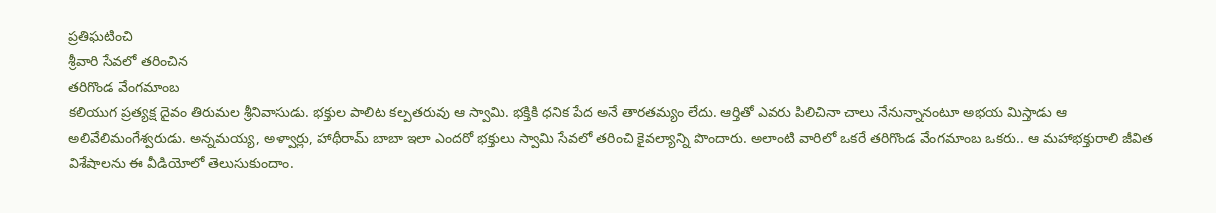ప్రతిఘటించి
శ్రీవారి సేవలో తరించిన
తరిగొండ వేంగమాంబ
కలియుగ ప్రత్యక్ష దైవం తిరుమల శ్రీనివాసుడు. భక్తుల పాలిట కల్పతరువు ఆ స్వామి. భక్తికి ధనిక పేద అనే తారతమ్యం లేదు. ఆర్తితో ఎవరు పిలిచినా చాలు నేనున్నానంటూ అభయ మిస్తాడు ఆ అలివేలిమంగేశ్వరుడు. అన్నమయ్య, అళ్వార్లు, హాథీరామ్ బాబా ఇలా ఎందరో భక్తులు స్వామి సేవలో తరించి కైవల్యాన్ని పొందారు. అలాంటి వారిలో ఒకరే తరిగొండ వేంగమాంబ ఒకరు.. ఆ మహాభక్తురాలి జీవిత విశేషాలను ఈ వీడియోలో తెలుసుకుందాం.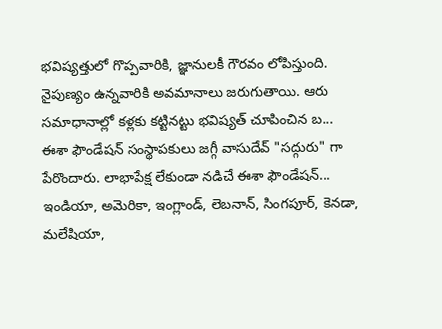భవిష్యత్తులో గొప్పవారికి, జ్ఞానులకీ గౌరవం లోపిస్తుంది. నైపుణ్యం ఉన్నవారికి అవమానాలు జరుగుతాయి. ఆరు సమాధానాల్లో కళ్లకు కట్టినట్టు భవిష్యత్ చూపించిన బ...
ఈశా ఫౌండేషన్ సంస్థాపకులు జగ్గీ వాసుదేవ్ "సద్గురు" గా పేరొందారు. లాభాపేక్ష లేకుండా నడిచే ఈశా ఫౌండేషన్... ఇండియా, అమెరికా, ఇంగ్లాండ్, లెబనాన్, సింగపూర్, కెనడా, మలేషియా,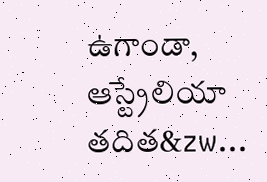ఉగాండా, ఆస్ట్రేలియా తదిత&zw...